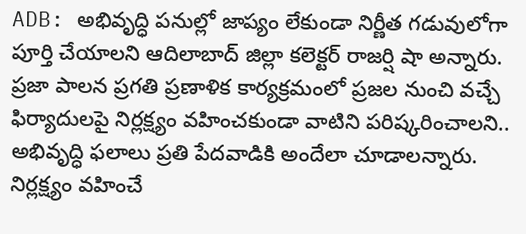ADB: అభివృద్ధి పనుల్లో జాప్యం లేకుండా నిర్ణీత గడువులోగా పూర్తి చేయాలని ఆదిలాబాద్ జిల్లా కలెక్టర్ రాజర్షి షా అన్నారు. ప్రజా పాలన ప్రగతి ప్రణాళిక కార్యక్రమంలో ప్రజల నుంచి వచ్చే ఫిర్యాదులపై నిర్లక్ష్యం వహించకుండా వాటిని పరిష్కరించాలని.. అభివృద్ధి ఫలాలు ప్రతి పేదవాడికి అందేలా చూడాలన్నారు. నిర్లక్ష్యం వహించే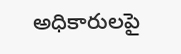అధికారులపై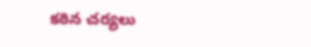కఠిన చర్యలు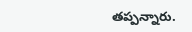తప్పన్నారు.